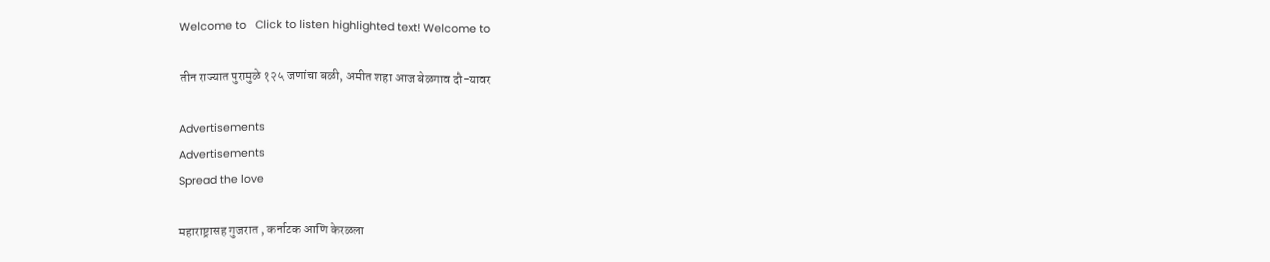Welcome to   Click to listen highlighted text! Welcome to

तीन राज्यात पुरामुळे १२५ जणांचा बळी, अमीत शहा आज बेळगाव दौ-यावर

Advertisements
Advertisements
Spread the love

महाराष्ट्रासह गुजरात , कर्नाटक आणि केरळला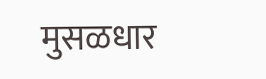मुसळधार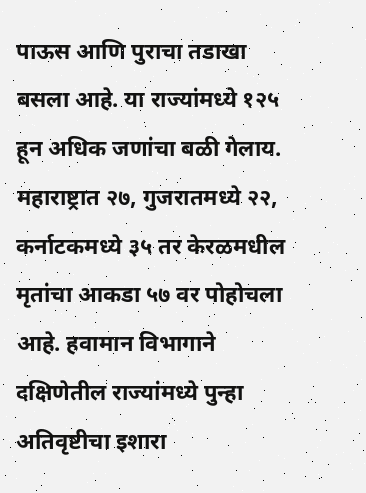पाऊस आणि पुराचा तडाखा बसला आहे. या राज्यांमध्ये १२५ हून अधिक जणांचा बळी गेलाय. महाराष्ट्रात २७, गुजरातमध्ये २२, कर्नाटकमध्ये ३५ तर केरळमधील मृतांचा आकडा ५७ वर पोहोचला आहे. हवामान विभागाने दक्षिणेतील राज्यांमध्ये पुन्हा अतिवृष्टीचा इशारा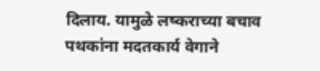दिलाय. यामुळे लष्कराच्या बचाव पथकांना मदतकार्य वेगाने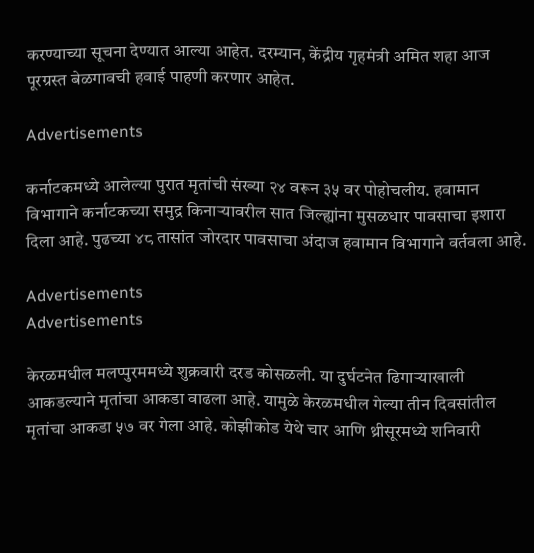करण्याच्या सूचना देण्यात आल्या आहेत. दरम्यान, केंद्रीय गृहमंत्री अमित शहा आज पूरग्रस्त बेळगावची हवाई पाहणी करणार आहेत.

Advertisements

कर्नाटकमध्ये आलेल्या पुरात मृतांची संख्या २४ वरून ३५ वर पोहोचलीय. हवामान विभागाने कर्नाटकच्या समुद्र किनाऱ्यावरील सात जिल्ह्यांना मुसळधार पावसाचा इशारा दिला आहे. पुढच्या ४८ तासांत जोरदार पावसाचा अंदाज हवामान विभागाने वर्तवला आहे.

Advertisements
Advertisements

केरळमधील मलप्पुरममध्ये शुक्रवारी दरड कोसळली. या दुर्घटनेत ढिगाऱ्याखाली आकडल्याने मृतांचा आकडा वाढला आहे. यामुळे केरळमधील गेल्या तीन दिवसांतील मृतांचा आकडा ५७ वर गेला आहे. कोझीकोड येथे चार आणि थ्रीसूरमध्ये शनिवारी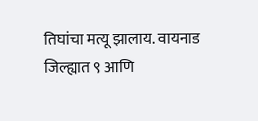तिघांचा मत्यू झालाय. वायनाड जिल्ह्यात ९ आणि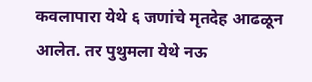कवलापारा येथे ६ जणांचे मृतदेह आढळून आलेत. तर पुथुमला येथे नऊ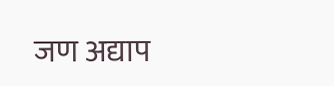जण अद्याप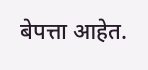बेपत्ता आहेत.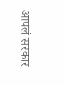आपलं सरकार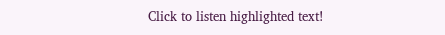Click to listen highlighted text!